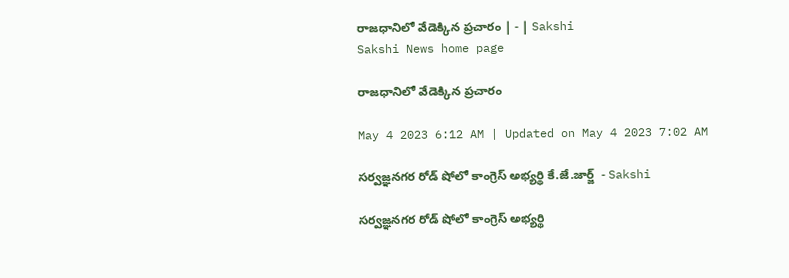రాజధానిలో వేడెక్కిన ప్రచారం | - | Sakshi
Sakshi News home page

రాజధానిలో వేడెక్కిన ప్రచారం

May 4 2023 6:12 AM | Updated on May 4 2023 7:02 AM

సర్వజ్ఞనగర రోడ్‌ షోలో కాంగ్రెస్‌ అభ్యర్థి కే.జే.జార్జ్‌  - Sakshi

సర్వజ్ఞనగర రోడ్‌ షోలో కాంగ్రెస్‌ అభ్యర్థి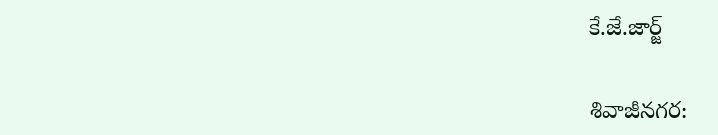కే.జే.జార్జ్‌

శివాజీనగర: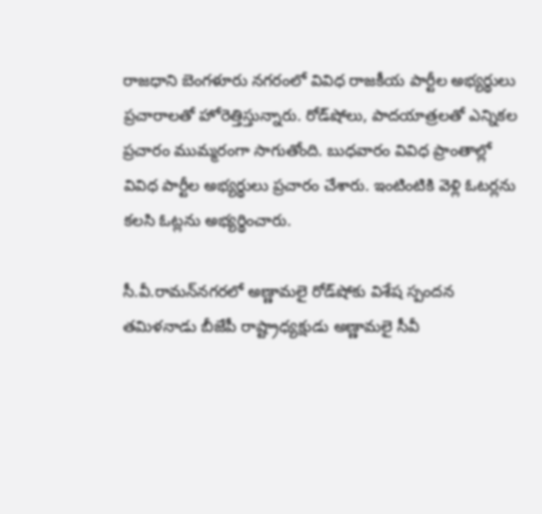రాజధాని బెంగళూరు నగరంలో వివిధ రాజకీయ పార్టీల అభ్యర్థులు ప్రచారాలతో హోరెత్తిస్తున్నారు. రోడ్‌షోలు, పాదయాత్రలతో ఎన్నికల ప్రచారం ముమ్మరంగా సాగుతోంది. బుధవారం వివిధ ప్రాంతాల్లో వివిధ పార్టీల అభ్యర్థులు ప్రచారం చేశారు. ఇంటింటికి వెళ్లి ఓటర్లను కలసి ఓట్లను అభ్యర్థించారు.

సీ.వీ.రామన్‌నగరలో అణ్ణామలై రోడ్‌షోకు విశేష స్పందన
తమిళనాడు బీజేపీ రాష్ట్రాధ్యక్షుడు అణ్ణామలై సీవీ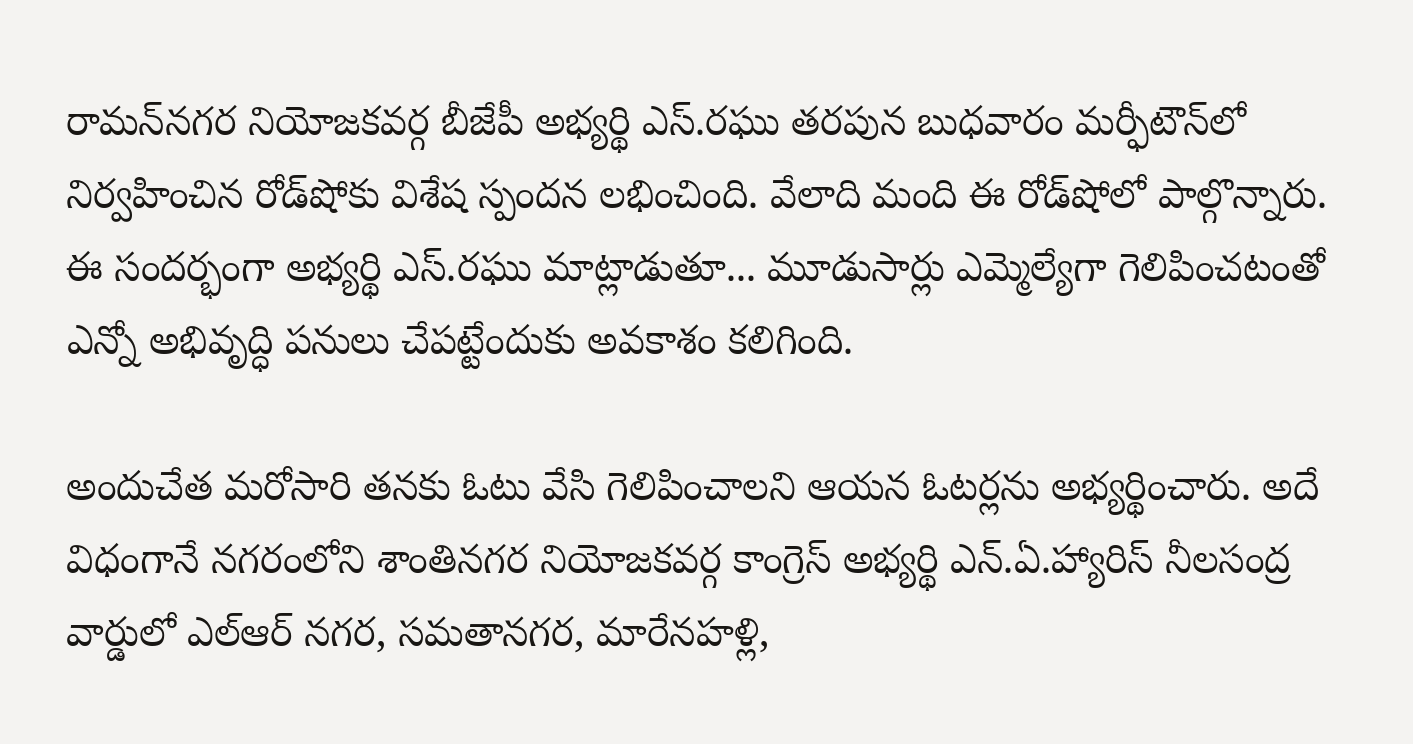రామన్‌నగర నియోజకవర్గ బీజేపీ అభ్యర్థి ఎస్‌.రఘు తరపున బుధవారం మర్ఫీటౌన్‌లో నిర్వహించిన రోడ్‌షోకు విశేష స్పందన లభించింది. వేలాది మంది ఈ రోడ్‌షోలో పాల్గొన్నారు. ఈ సందర్భంగా అభ్యర్థి ఎస్‌.రఘు మాట్లాడుతూ... మూడుసార్లు ఎమ్మెల్యేగా గెలిపించటంతో ఎన్నో అభివృద్ధి పనులు చేపట్టేందుకు అవకాశం కలిగింది.

అందుచేత మరోసారి తనకు ఓటు వేసి గెలిపించాలని ఆయన ఓటర్లను అభ్యర్థించారు. అదే విధంగానే నగరంలోని శాంతినగర నియోజకవర్గ కాంగ్రెస్‌ అభ్యర్థి ఎన్‌.ఏ.హ్యారిస్‌ నీలసంద్ర వార్డులో ఎల్‌ఆర్‌ నగర, సమతానగర, మారేనహళ్లి,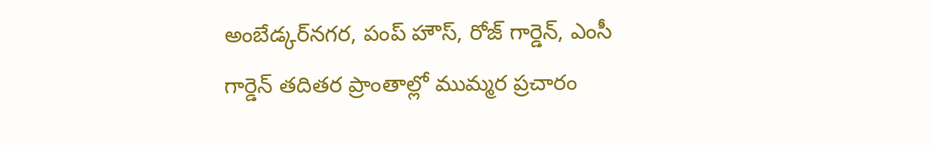అంబేడ్కర్‌నగర, పంప్‌ హౌస్‌, రోజ్‌ గార్డెన్‌, ఎంసీ గార్డెన్‌ తదితర ప్రాంతాల్లో ముమ్మర ప్రచారం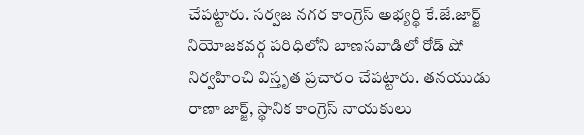చేపట్టారు. సర్వజ నగర కాంగ్రెస్‌ అభ్యర్థి కే.జే.జార్జ్‌ నియోజకవర్గ పరిధిలోని బాణసవాడిలో రోడ్‌ షో నిర్వహించి విస్తృత ప్రచారం చేపట్టారు. తనయుడు రాణా జార్జ్‌, స్థానిక కాంగ్రెస్‌ నాయకులు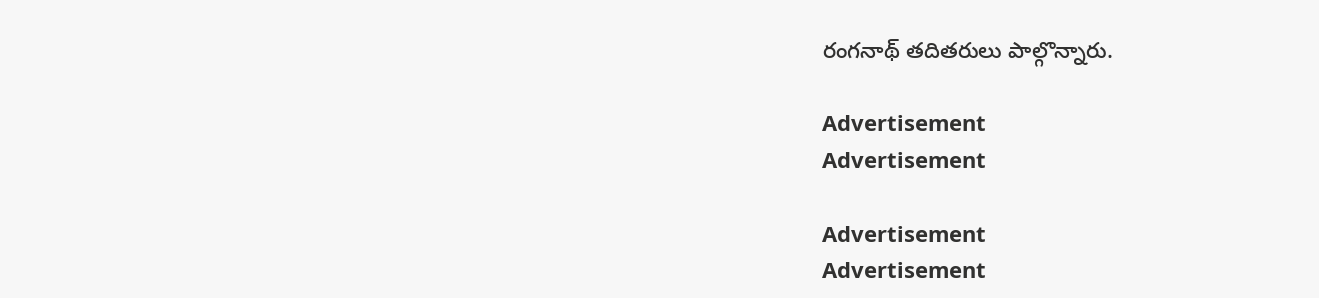రంగనాథ్‌ తదితరులు పాల్గొన్నారు.

Advertisement
Advertisement

Advertisement
Advertisement